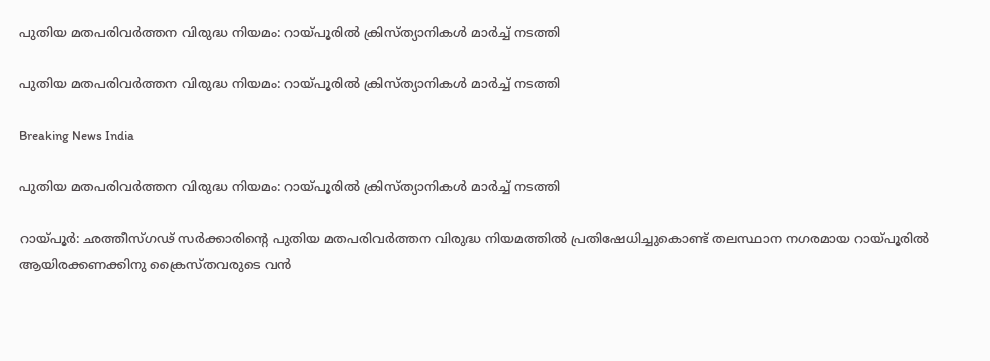പുതിയ മതപരിവര്‍ത്തന വിരുദ്ധ നിയമം: റായ്പൂരില്‍ ക്രിസ്ത്യാനികള്‍ മാര്‍ച്ച് നടത്തി

പുതിയ മതപരിവര്‍ത്തന വിരുദ്ധ നിയമം: റായ്പൂരില്‍ ക്രിസ്ത്യാനികള്‍ മാര്‍ച്ച് നടത്തി

Breaking News India

പുതിയ മതപരിവര്‍ത്തന വിരുദ്ധ നിയമം: റായ്പൂരില്‍ ക്രിസ്ത്യാനികള്‍ മാര്‍ച്ച് നടത്തി

റായ്പൂര്‍: ഛത്തീസ്ഗഢ് സര്‍ക്കാരിന്റെ പുതിയ മതപരിവര്‍ത്തന വിരുദ്ധ നിയമത്തില്‍ പ്രതിഷേധിച്ചുകൊണ്ട് തലസ്ഥാന നഗരമായ റായ്പൂരില്‍ ആയിരക്കണക്കിനു ക്രൈസ്തവരുടെ വന്‍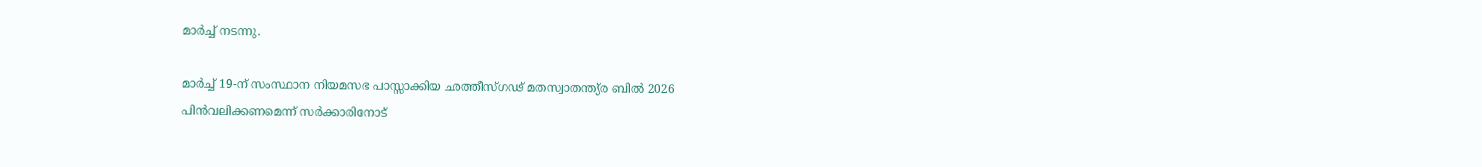മാര്‍ച്ച് നടന്നു.

മാര്‍ച്ച് 19-ന് സംസ്ഥാന നിയമസഭ പാസ്സാക്കിയ ഛത്തീസ്ഗഢ് മതസ്വാതന്ത്യ്ര ബില്‍ 2026 പിന്‍വലിക്കണമെന്ന് സര്‍ക്കാരിനോട്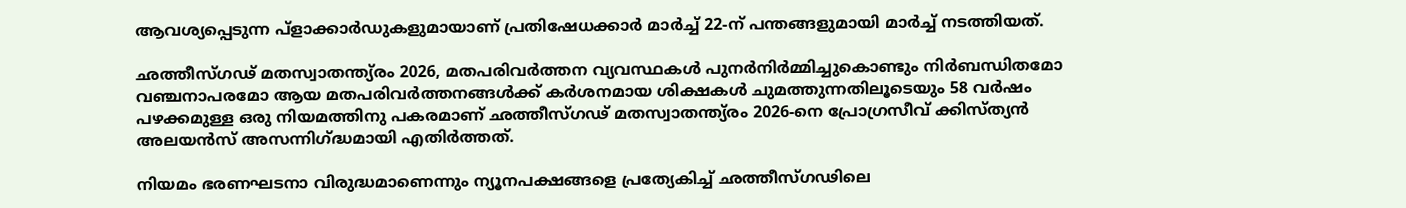ആവശ്യപ്പെടുന്ന പ്ളാക്കാര്‍ഡുകളുമായാണ് പ്രതിഷേധക്കാര്‍ മാര്‍ച്ച് 22-ന് പന്തങ്ങളുമായി മാര്‍ച്ച് നടത്തിയത്.

ഛത്തീസ്ഗഢ് മതസ്വാതന്ത്യ്രം 2026, മതപരിവര്‍ത്തന വ്യവസ്ഥകള്‍ പുനര്‍നിര്‍മ്മിച്ചുകൊണ്ടും നിര്‍ബന്ധിതമോ വഞ്ചനാപരമോ ആയ മതപരിവര്‍ത്തനങ്ങള്‍ക്ക് കര്‍ശനമായ ശിക്ഷകള്‍ ചുമത്തുന്നതിലൂടെയും 58 വര്‍ഷം പഴക്കമുള്ള ഒരു നിയമത്തിനു പകരമാണ് ഛത്തീസ്ഗഢ് മതസ്വാതന്ത്യ്രം 2026-നെ പ്രോഗ്രസീവ് ക്കിസ്ത്യന്‍ അലയന്‍സ് അസന്നിഗ്ദ്ധമായി എതിര്‍ത്തത്.

നിയമം ഭരണഘടനാ വിരുദ്ധമാണെന്നും ന്യൂനപക്ഷങ്ങളെ പ്രത്യേകിച്ച് ഛത്തീസ്ഗഢിലെ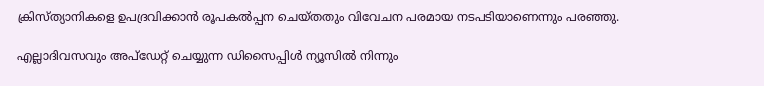ക്രിസ്ത്യാനികളെ ഉപദ്രവിക്കാന്‍ രൂപകല്‍പ്പന ചെയ്തതും വിവേചന പരമായ നടപടിയാണെന്നും പരഞ്ഞു.

എല്ലാദിവസവും അപ്ഡേറ്റ് ചെയ്യുന്ന ഡിസൈപ്പിൾ ന്യൂസിൽ നിന്നും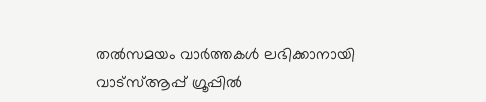തൽസമയം വാർത്തകൾ ലഭിക്കാനായി വാട്സ്ആപ്പ് ഗ്രൂപ്പിൽ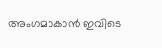അംഗമാകാൻ ഇവിടെ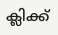ക്ലിക്ക്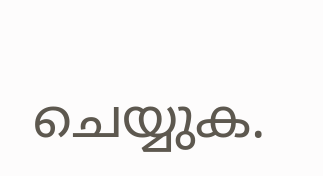ചെയ്യുക.